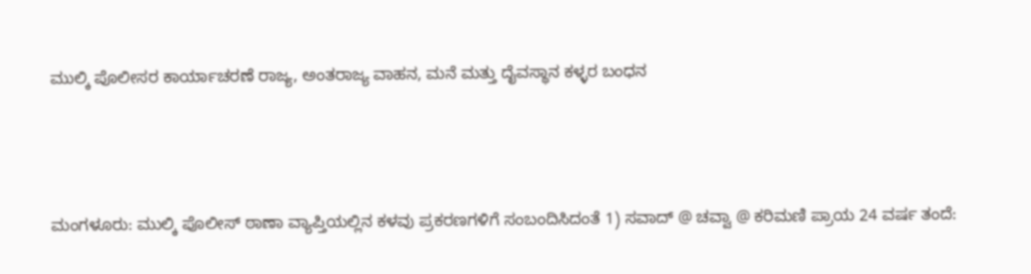ಮುಲ್ಕಿ ಪೊಲೀಸರ ಕಾರ್ಯಾಚರಣೆ ರಾಜ್ಯ, ಅಂತರಾಜ್ಯ ವಾಹನ, ಮನೆ ಮತ್ತು ದೈವಸ್ಥಾನ ಕಳ್ಳರ ಬಂಧನ




ಮಂಗಳೂರು: ಮುಲ್ಕಿ ಪೊಲೀಸ್ ಠಾಣಾ ವ್ಯಾಪ್ತಿಯಲ್ಲಿನ ಕಳವು ಪ್ರಕರಣಗಳಿಗೆ ಸಂಬಂದಿಸಿದಂತೆ 1) ಸವಾದ್ @ ಚವ್ವಾ @ ಕರಿಮಣಿ ಪ್ರಾಯ 24 ವರ್ಷ ತಂದೆ: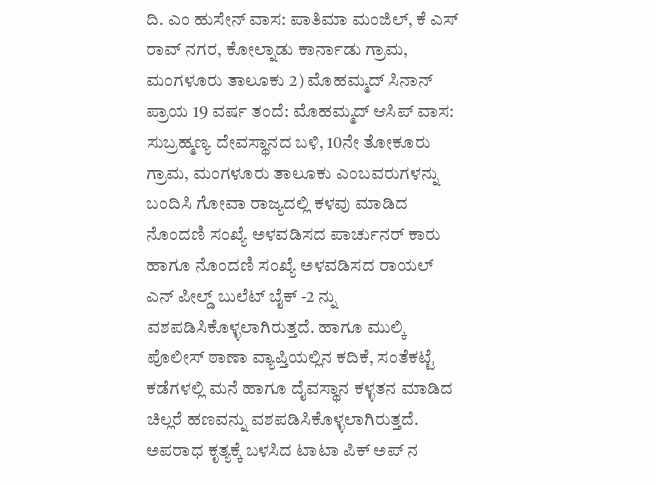ದಿ. ಎಂ ಹುಸೇನ್ ವಾಸ: ಪಾತಿಮಾ ಮಂಜಿಲ್, ಕೆ ಎಸ್ ರಾವ್ ನಗರ, ಕೋಲ್ನಾಡು ಕಾರ್ನಾಡು ಗ್ರಾಮ, ಮಂಗಳೂರು ತಾಲೂಕು 2) ಮೊಹಮ್ಮದ್ ಸಿನಾನ್ ಪ್ರಾಯ 19 ವರ್ಷ ತಂದೆ: ಮೊಹಮ್ಮದ್ ಆಸಿಪ್ ವಾಸ: ಸುಬ್ರಹ್ಮಣ್ಯ ದೇವಸ್ಥಾನದ ಬಳಿ, 10ನೇ ತೋಕೂರು ಗ್ರಾಮ, ಮಂಗಳೂರು ತಾಲೂಕು ಎಂಬವರುಗಳನ್ನು ಬಂದಿಸಿ ಗೋವಾ ರಾಜ್ಯದಲ್ಲಿ ಕಳವು ಮಾಡಿದ ನೊಂದಣಿ ಸಂಖ್ಯೆ ಅಳವಡಿಸದ ಪಾರ್ಚುನರ್ ಕಾರು ಹಾಗೂ ನೊಂದಣಿ ಸಂಖ್ಯೆ ಅಳವಡಿಸದ ರಾಯಲ್ ಎನ್ ಪೀಲ್ಡ್ ಬುಲೆಟ್ ಬೈಕ್ -2 ನ್ನು ವಶಪಡಿಸಿಕೊಳ್ಳಲಾಗಿರುತ್ತದೆ. ಹಾಗೂ ಮುಲ್ಕಿ ಪೊಲೀಸ್ ಠಾಣಾ ವ್ಯಾಪ್ತಿಯಲ್ಲಿನ ಕದಿಕೆ, ಸಂತೆಕಟ್ಟೆ ಕಡೆಗಳಲ್ಲಿ ಮನೆ ಹಾಗೂ ದೈವಸ್ಥಾನ ಕಳ್ಳತನ ಮಾಡಿದ ಚಿಲ್ಲರೆ ಹಣವನ್ನು ವಶಪಡಿಸಿಕೊಳ್ಳಲಾಗಿರುತ್ತದೆ. ಅಪರಾಧ ಕೃತ್ಯಕ್ಕೆ ಬಳಸಿದ ಟಾಟಾ ಪಿಕ್ ಅಪ್ ನ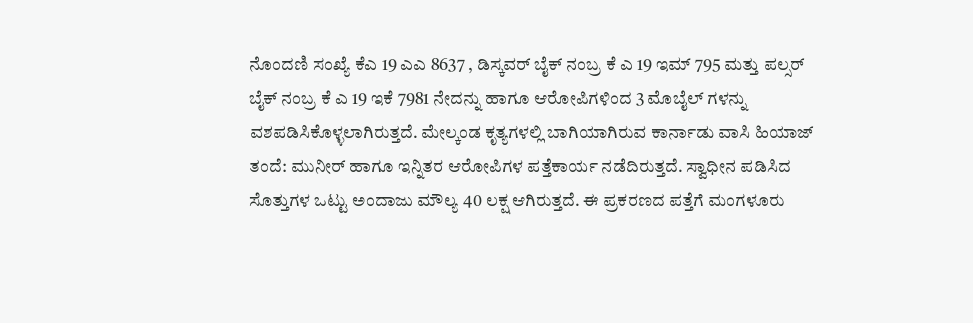ನೊಂದಣಿ ಸಂಖ್ಯೆ ಕೆಎ 19 ಎಎ 8637 , ಡಿಸ್ಕವರ್ ಬೈಕ್ ನಂಬ್ರ ಕೆ ಎ 19 ಇಮ್ 795 ಮತ್ತು ಪಲ್ಸರ್ ಬೈಕ್ ನಂಬ್ರ ಕೆ ಎ 19 ಇಕೆ 7981 ನೇದನ್ನು ಹಾಗೂ ಆರೋಪಿಗಳಿಂದ 3 ಮೊಬೈಲ್ ಗಳನ್ನು ವಶಪಡಿಸಿಕೊಳ್ಳಲಾಗಿರುತ್ತದೆ. ಮೇಲ್ಕಂಡ ಕೃತ್ಯಗಳಲ್ಲಿ ಬಾಗಿಯಾಗಿರುವ ಕಾರ್ನಾಡು ವಾಸಿ ಹಿಯಾಜ್ ತಂದೆ: ಮುನೀರ್ ಹಾಗೂ ಇನ್ನಿತರ ಆರೋಪಿಗಳ ಪತ್ತೆಕಾರ್ಯ ನಡೆದಿರುತ್ತದೆ. ಸ್ವಾಧೀನ ಪಡಿಸಿದ ಸೊತ್ತುಗಳ ಒಟ್ಟು ಅಂದಾಜು ಮೌಲ್ಯ 40 ಲಕ್ಷ ಆಗಿರುತ್ತದೆ. ಈ ಪ್ರಕರಣದ ಪತ್ತೆಗೆ ಮಂಗಳೂರು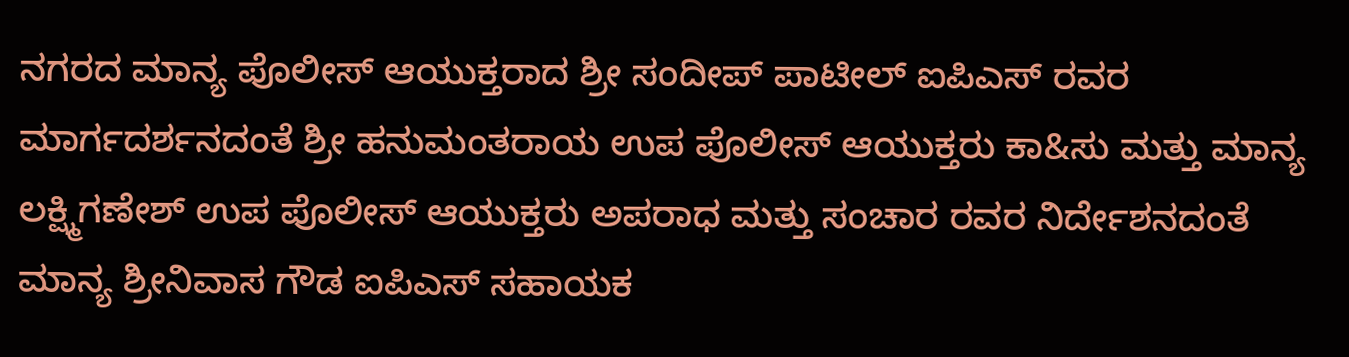ನಗರದ ಮಾನ್ಯ ಪೊಲೀಸ್ ಆಯುಕ್ತರಾದ ಶ್ರೀ ಸಂದೀಪ್ ಪಾಟೀಲ್ ಐಪಿಎಸ್ ರವರ ಮಾರ್ಗದರ್ಶನದಂತೆ ಶ್ರೀ ಹನುಮಂತರಾಯ ಉಪ ಪೊಲೀಸ್ ಆಯುಕ್ತರು ಕಾ&ಸು ಮತ್ತು ಮಾನ್ಯ ಲಕ್ಷ್ಮಿಗಣೇಶ್ ಉಪ ಪೊಲೀಸ್ ಆಯುಕ್ತರು ಅಪರಾಧ ಮತ್ತು ಸಂಚಾರ ರವರ ನಿರ್ದೇಶನದಂತೆ ಮಾನ್ಯ ಶ್ರೀನಿವಾಸ ಗೌಡ ಐಪಿಎಸ್ ಸಹಾಯಕ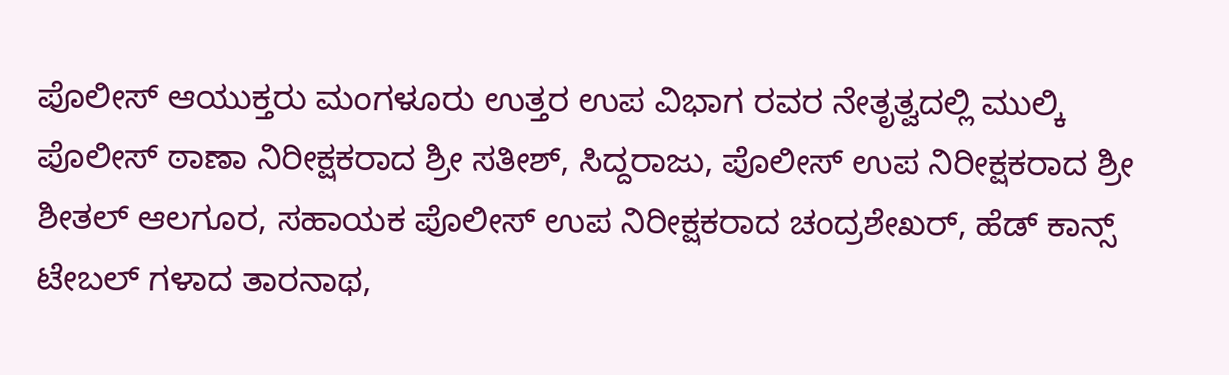ಪೊಲೀಸ್ ಆಯುಕ್ತರು ಮಂಗಳೂರು ಉತ್ತರ ಉಪ ವಿಭಾಗ ರವರ ನೇತೃತ್ವದಲ್ಲಿ ಮುಲ್ಕಿ ಪೊಲೀಸ್ ಠಾಣಾ ನಿರೀಕ್ಷಕರಾದ ಶ್ರೀ ಸತೀಶ್, ಸಿದ್ದರಾಜು, ಪೊಲೀಸ್ ಉಪ ನಿರೀಕ್ಷಕರಾದ ಶ್ರೀ ಶೀತಲ್ ಆಲಗೂರ, ಸಹಾಯಕ ಪೊಲೀಸ್ ಉಪ ನಿರೀಕ್ಷಕರಾದ ಚಂದ್ರಶೇಖರ್, ಹೆಡ್ ಕಾನ್ಸ್ ಟೇಬಲ್ ಗಳಾದ ತಾರನಾಥ,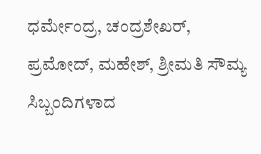ಧರ್ಮೇಂದ್ರ, ಚಂದ್ರಶೇಖರ್, ಪ್ರಮೋದ್, ಮಹೇಶ್, ಶ್ರೀಮತಿ ಸೌಮ್ಯ ಸಿಬ್ಬಂದಿಗಳಾದ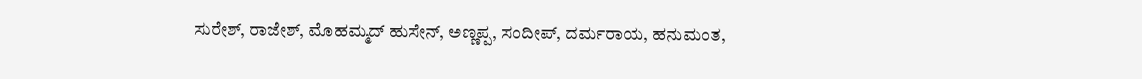ಸುರೇಶ್, ರಾಜೇಶ್, ಮೊಹಮ್ಮದ್ ಹುಸೇನ್, ಅಣ್ಣಪ್ಪ, ಸಂದೀಪ್, ದರ್ಮರಾಯ, ಹನುಮಂತ,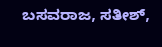ಬಸವರಾಜ, ಸತೀಶ್,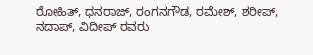ರೋಹಿತ್, ಧನರಾಜ್, ರಂಗನಗೌಡ, ರಮೇಶ್, ಶರೀಪ್, ನದಾಪ್, ವಿದೀಪ್ ರವರು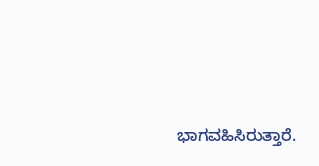ಭಾಗವಹಿಸಿರುತ್ತಾರೆ.